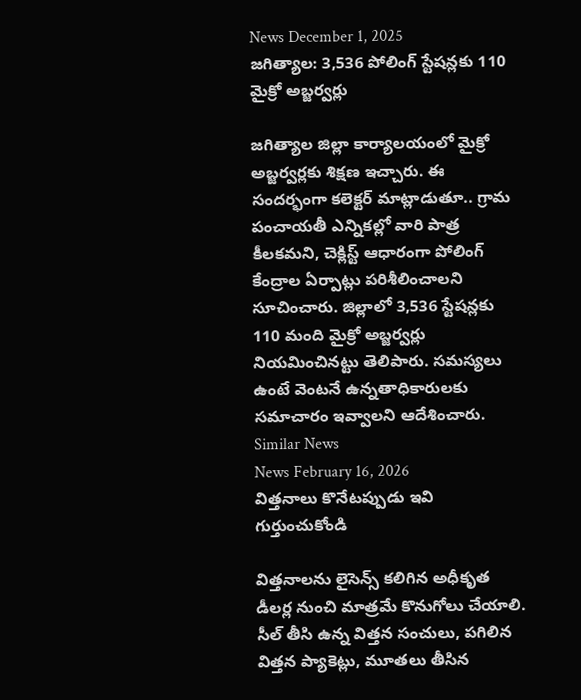News December 1, 2025
జగిత్యాల: 3,536 పోలింగ్ స్టేషన్లకు 110 మైక్రో అబ్జర్వర్లు

జగిత్యాల జిల్లా కార్యాలయంలో మైక్రో అబ్జర్వర్లకు శిక్షణ ఇచ్చారు. ఈ సందర్భంగా కలెక్టర్ మాట్లాడుతూ.. గ్రామ పంచాయతీ ఎన్నికల్లో వారి పాత్ర కీలకమని, చెక్లిస్ట్ ఆధారంగా పోలింగ్ కేంద్రాల ఏర్పాట్లు పరిశీలించాలని సూచించారు. జిల్లాలో 3,536 స్టేషన్లకు 110 మంది మైక్రో అబ్జర్వర్లు నియమించినట్టు తెలిపారు. సమస్యలు ఉంటే వెంటనే ఉన్నతాధికారులకు సమాచారం ఇవ్వాలని ఆదేశించారు.
Similar News
News February 16, 2026
విత్తనాలు కొనేటప్పుడు ఇవి గుర్తుంచుకోండి

విత్తనాలను లైసెన్స్ కలిగిన అధీకృత డీలర్ల నుంచి మాత్రమే కొనుగోలు చేయాలి. సీల్ తీసి ఉన్న విత్తన సంచులు, పగిలిన విత్తన ప్యాకెట్లు, మూతలు తీసిన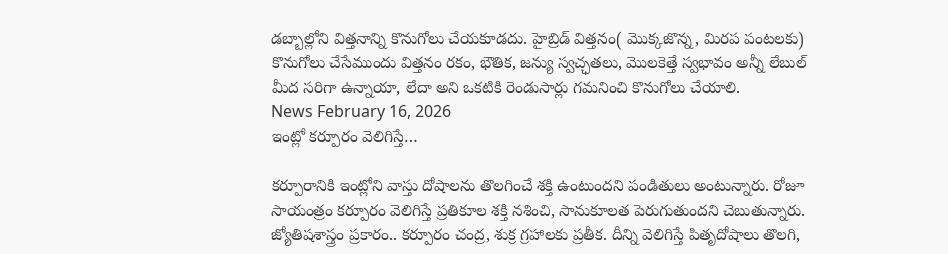డబ్బాల్లోని విత్తనాన్ని కొనుగోలు చేయకూడదు. హైబ్రిడ్ విత్తనం( మొక్కజొన్న, మిరప పంటలకు) కొనుగోలు చేసేముందు విత్తనం రకం, భౌతిక, జన్యు స్వచ్ఛతలు, మొలకెత్తే స్వభావం అన్నీ లేబుల్ మీద సరిగా ఉన్నాయా, లేదా అని ఒకటికి రెండుసార్లు గమనించి కొనుగోలు చేయాలి.
News February 16, 2026
ఇంట్లో కర్పూరం వెలిగిస్తే…

కర్పూరానికి ఇంట్లోని వాస్తు దోషాలను తొలగించే శక్తి ఉంటుందని పండితులు అంటున్నారు. రోజూ సాయంత్రం కర్పూరం వెలిగిస్తే ప్రతికూల శక్తి నశించి, సానుకూలత పెరుగుతుందని చెబుతున్నారు. జ్యోతిషశాస్త్రం ప్రకారం.. కర్పూరం చంద్ర, శుక్ర గ్రహాలకు ప్రతీక. దీన్ని వెలిగిస్తే పితృదోషాలు తొలగి,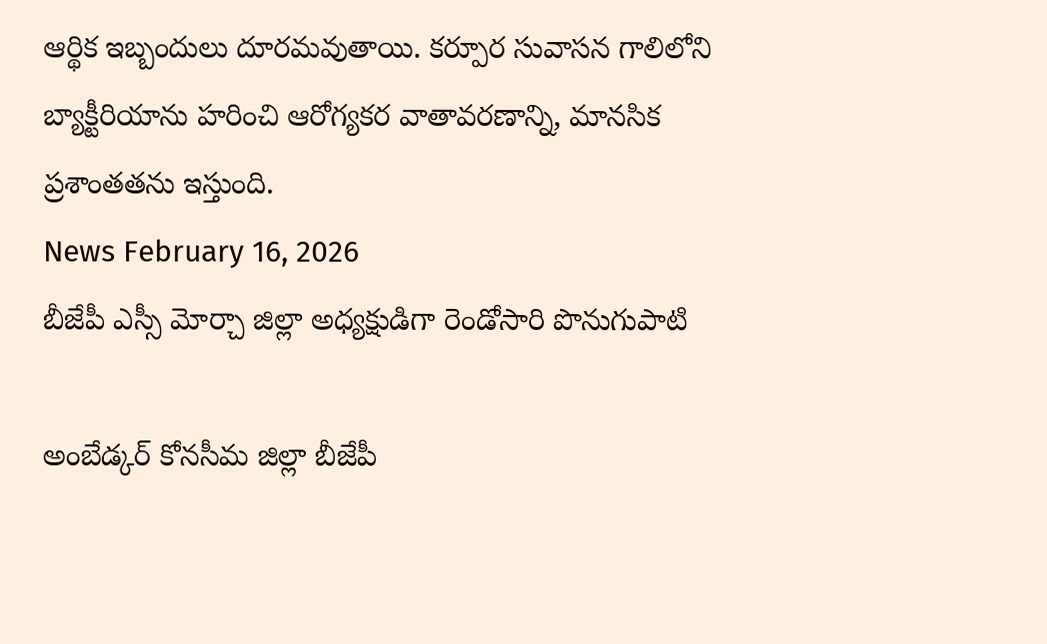ఆర్థిక ఇబ్బందులు దూరమవుతాయి. కర్పూర సువాసన గాలిలోని బ్యాక్టీరియాను హరించి ఆరోగ్యకర వాతావరణాన్ని, మానసిక ప్రశాంతతను ఇస్తుంది.
News February 16, 2026
బీజేపీ ఎస్సీ మోర్చా జిల్లా అధ్యక్షుడిగా రెండోసారి పొనుగుపాటి

అంబేడ్కర్ కోనసీమ జిల్లా బీజేపీ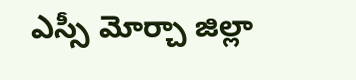ఎస్సీ మోర్చా జిల్లా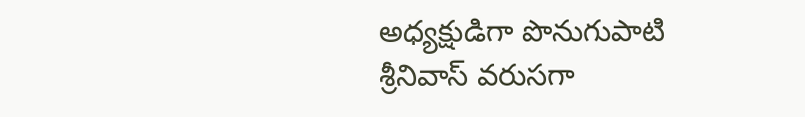అధ్యక్షుడిగా పొనుగుపాటి శ్రీనివాస్ వరుసగా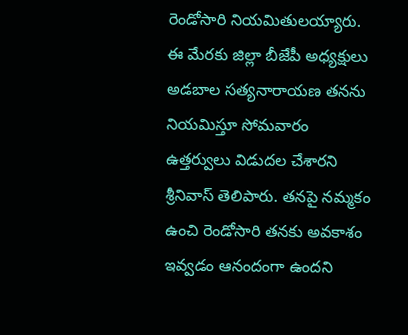రెండోసారి నియమితులయ్యారు. ఈ మేరకు జిల్లా బీజేపీ అధ్యక్షులు అడబాల సత్యనారాయణ తనను నియమిస్తూ సోమవారం ఉత్తర్వులు విడుదల చేశారని శ్రీనివాస్ తెలిపారు. తనపై నమ్మకం ఉంచి రెండోసారి తనకు అవకాశం ఇవ్వడం ఆనందంగా ఉందని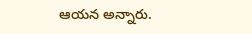ఆయన అన్నారు.